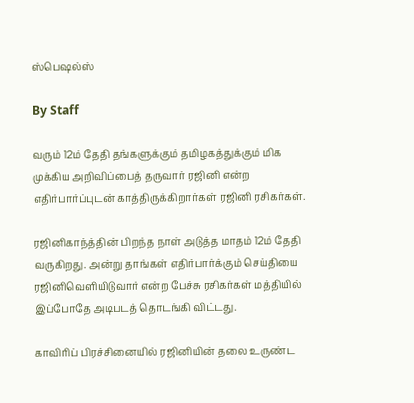ஸ்பெஷல்ஸ்

By Staff

வரும் 12ம் தேதி தங்களுக்கும் தமிழகத்துக்கும் மிக முக்கிய அறிவிப்பைத் தருவார் ரஜினி என்ற எதிர்பார்ப்புடன் காத்திருக்கிறார்கள் ரஜினி ரசிகர்கள்.

ரஜினிகாந்த்தின் பிறந்த நாள் அடுத்த மாதம் 12ம் தேதி வருகிறது. அன்று தாங்கள் எதிர்பார்க்கும் செய்தியை ரஜினிவெளியிடுவார் என்ற பேச்சு ரசிகர்கள் மத்தியில் இப்போதே அடிபடத் தொடங்கி விட்டது.

காவிரிப் பிரச்சினையில் ரஜினியின் தலை உருண்ட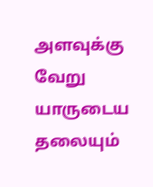அளவுக்கு வேறு யாருடைய தலையும்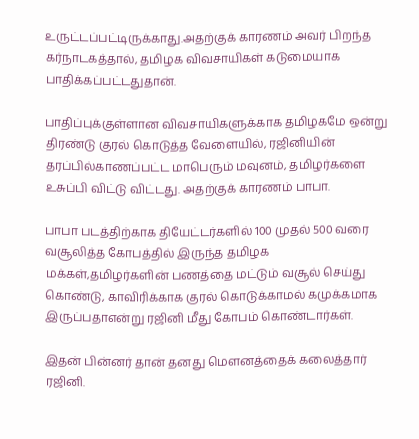உருட்டப்பட்டிருக்காது.அதற்குக் காரணம் அவர் பிறந்த கர்நாடகத்தால், தமிழக விவசாயிகள் கடுமையாக பாதிக்கப்பட்டதுதான்.

பாதிப்புக்குள்ளான விவசாயிகளுக்காக தமிழகமே ஒன்று திரண்டு குரல் கொடுத்த வேளையில், ரஜினியின் தரப்பில்காணப்பட்ட மாபெரும் மவுனம், தமிழர்களை உசுப்பி விட்டு விட்டது. அதற்குக் காரணம் பாபா.

பாபா படத்திற்காக தியேட்டர்களில் 100 முதல் 500 வரை வசூலித்த கோபத்தில் இருந்த தமிழக மக்கள்,தமிழர்களின் பணத்தை மட்டும் வசூல் செய்து கொண்டு, காவிரிக்காக குரல் கொடுக்காமல் கமுக்கமாக இருப்பதாஎன்று ரஜினி மீது கோபம் கொண்டார்கள்.

இதன் பின்னர் தான் தனது மெளனத்தைக் கலைத்தார் ரஜினி.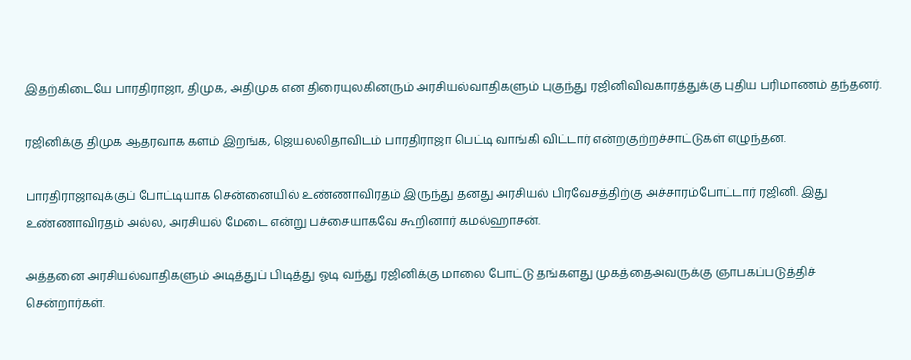இதற்கிடையே பாரதிராஜா, திமுக, அதிமுக என திரையுலகினரும் அரசியல்வாதிகளும் புகுந்து ரஜினிவிவகாரத்துக்கு புதிய பரிமாணம் தந்தனர்.

ரஜினிக்கு திமுக ஆதரவாக களம் இறங்க, ஜெயலலிதாவிடம் பாரதிராஜா பெட்டி வாங்கி விட்டார் என்றகுற்றச்சாட்டுகள் எழுந்தன.

பாரதிராஜாவுக்குப் போட்டியாக சென்னையில் உண்ணாவிரதம் இருந்து தனது அரசியல் பிரவேசத்திற்கு அச்சாரம்போட்டார் ரஜினி. இது உண்ணாவிரதம் அல்ல, அரசியல் மேடை என்று பச்சையாகவே கூறினார் கமல்ஹாசன்.

அத்தனை அரசியல்வாதிகளும் அடித்துப் பிடித்து ஓடி வந்து ரஜினிக்கு மாலை போட்டு தங்களது முகத்தைஅவருக்கு ஞாபகப்படுத்திச் சென்றார்கள்.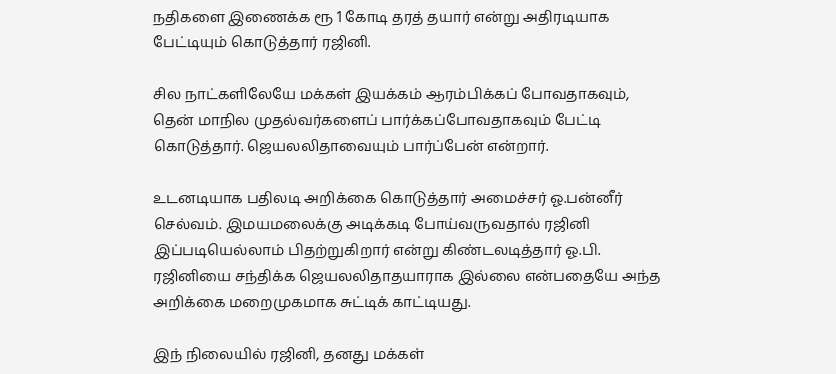நதிகளை இணைக்க ரூ 1 கோடி தரத் தயார் என்று அதிரடியாக பேட்டியும் கொடுத்தார் ரஜினி.

சில நாட்களிலேயே மக்கள் இயக்கம் ஆரம்பிக்கப் போவதாகவும், தென் மாநில முதல்வர்களைப் பார்க்கப்போவதாகவும் பேட்டி கொடுத்தார். ஜெயலலிதாவையும் பார்ப்பேன் என்றார்.

உடனடியாக பதிலடி அறிக்கை கொடுத்தார் அமைச்சர் ஓ.பன்னீர் செல்வம். இமயமலைக்கு அடிக்கடி போய்வருவதால் ரஜினி இப்படியெல்லாம் பிதற்றுகிறார் என்று கிண்டலடித்தார் ஓ.பி. ரஜினியை சந்திக்க ஜெயலலிதாதயாராக இல்லை என்பதையே அந்த அறிக்கை மறைமுகமாக சுட்டிக் காட்டியது.

இந் நிலையில் ரஜினி, தனது மக்கள்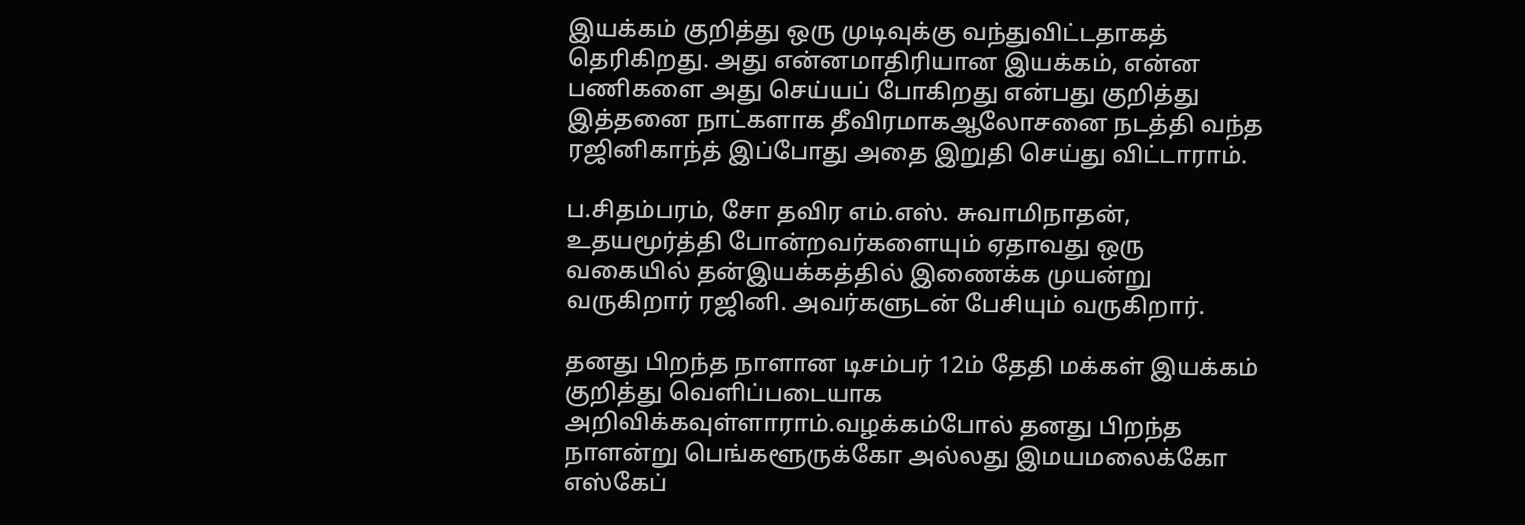இயக்கம் குறித்து ஒரு முடிவுக்கு வந்துவிட்டதாகத் தெரிகிறது. அது என்னமாதிரியான இயக்கம், என்ன பணிகளை அது செய்யப் போகிறது என்பது குறித்து இத்தனை நாட்களாக தீவிரமாகஆலோசனை நடத்தி வந்த ரஜினிகாந்த் இப்போது அதை இறுதி செய்து விட்டாராம்.

ப.சிதம்பரம், சோ தவிர எம்.எஸ். சுவாமிநாதன், உதயமூர்த்தி போன்றவர்களையும் ஏதாவது ஒரு வகையில் தன்இயக்கத்தில் இணைக்க முயன்று வருகிறார் ரஜினி. அவர்களுடன் பேசியும் வருகிறார்.

தனது பிறந்த நாளான டிசம்பர் 12ம் தேதி மக்கள் இயக்கம் குறித்து வெளிப்படையாக அறிவிக்கவுள்ளாராம்.வழக்கம்போல் தனது பிறந்த நாளன்று பெங்களூருக்கோ அல்லது இமயமலைக்கோ எஸ்கேப்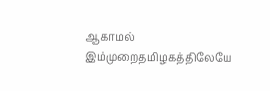ஆகாமல் இம்முறைதமிழகத்திலேயே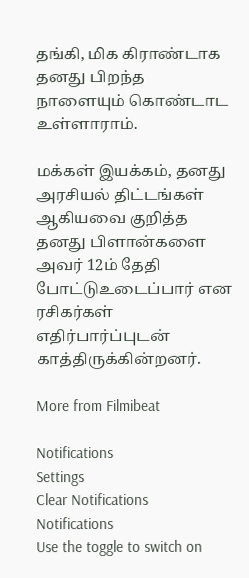தங்கி, மிக கிராண்டாக தனது பிறந்த நாளையும் கொண்டாட உள்ளாராம்.

மக்கள் இயக்கம், தனது அரசியல் திட்டங்கள் ஆகியவை குறித்த தனது பிளான்களை அவர் 12ம் தேதி போட்டுஉடைப்பார் என ரசிகர்கள் எதிர்பார்ப்புடன் காத்திருக்கின்றனர்.

More from Filmibeat

Notifications
Settings
Clear Notifications
Notifications
Use the toggle to switch on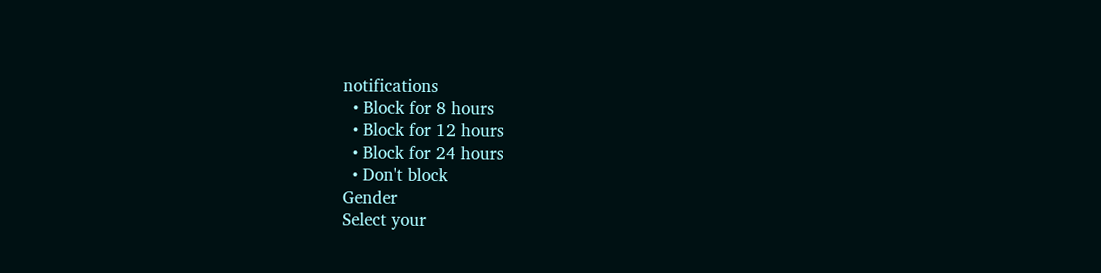notifications
  • Block for 8 hours
  • Block for 12 hours
  • Block for 24 hours
  • Don't block
Gender
Select your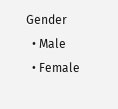Gender
  • Male
  • Female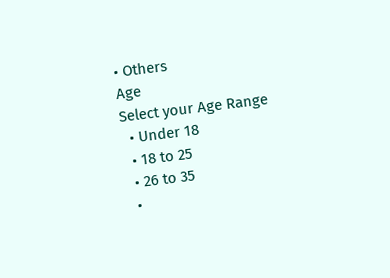• Others
Age
Select your Age Range
  • Under 18
  • 18 to 25
  • 26 to 35
  •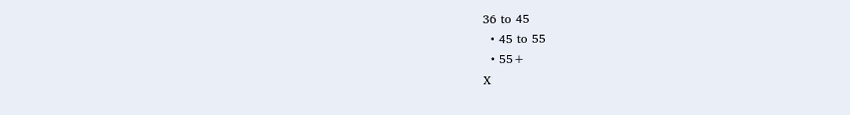36 to 45
  • 45 to 55
  • 55+
X